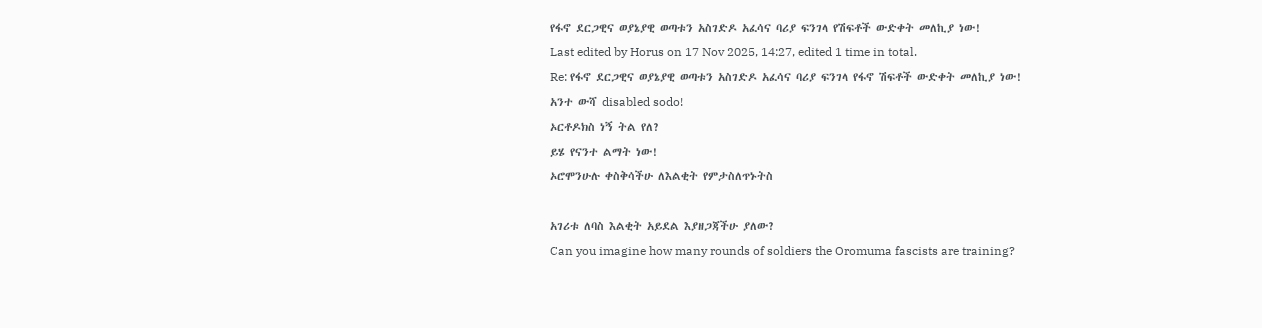የፋኖ ደርጋዊና ወያኔያዊ ወጣቱን አስገድዶ አፈሳና ባሪያ ፍንገላ የሽፍቶች ውድቀት መለኪያ ነው!
Last edited by Horus on 17 Nov 2025, 14:27, edited 1 time in total.
Re: የፋኖ ደርጋዊና ወያኔያዊ ወጣቱን አስገድዶ አፈሳና ባሪያ ፍንገላ የፋኖ ሽፍቶች ውድቀት መለኪያ ነው!
አንተ ውሻ disabled sodo!
ኦርቶዶክስ ነኝ ትል የለ?
ይሄ የናንተ ልማት ነው!
ኦሮሞንሁሉ ቀስቅሳችሁ ለእልቂት የምታስለጥኑትስ

አገሪቱ ለባስ እልቂት አይደል እያዘጋጃችሁ ያለው?
Can you imagine how many rounds of soldiers the Oromuma fascists are training?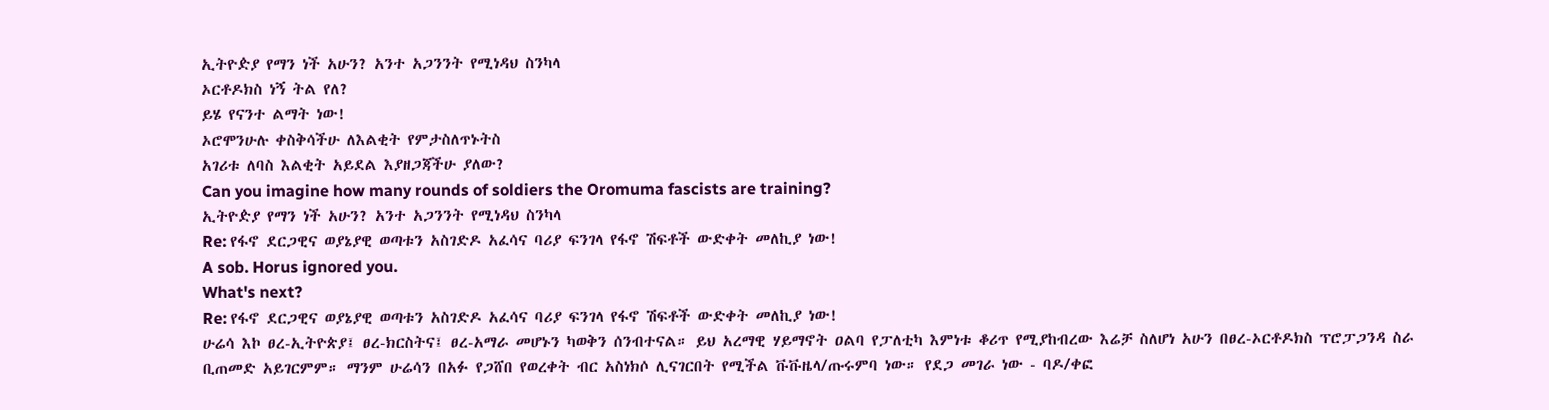ኢትዮዽያ የማን ነች አሁን? አንተ አጋንንት የሚነዳህ ስንካላ
ኦርቶዶክስ ነኝ ትል የለ?
ይሄ የናንተ ልማት ነው!
ኦሮሞንሁሉ ቀስቅሳችሁ ለእልቂት የምታስለጥኑትስ
አገሪቱ ለባስ እልቂት አይደል እያዘጋጃችሁ ያለው?
Can you imagine how many rounds of soldiers the Oromuma fascists are training?
ኢትዮዽያ የማን ነች አሁን? አንተ አጋንንት የሚነዳህ ስንካላ
Re: የፋኖ ደርጋዊና ወያኔያዊ ወጣቱን አስገድዶ አፈሳና ባሪያ ፍንገላ የፋኖ ሽፍቶች ውድቀት መለኪያ ነው!
A sob. Horus ignored you.
What's next?
Re: የፋኖ ደርጋዊና ወያኔያዊ ወጣቱን አስገድዶ አፈሳና ባሪያ ፍንገላ የፋኖ ሽፍቶች ውድቀት መለኪያ ነው!
ሁሬሳ እኮ ፀረ-ኢትዮጵያ፤ ፀረ-ክርስትና፤ ፀረ-አማራ መሆኑን ካወቅን ሰንብተናል። ይህ አረማዊ ሃይማኖት ዐልባ የፓለቲካ እምነቱ ቆሪጥ የሚያከብረው እሬቻ ስለሆነ አሁን በፀረ-ኦርቶዶክስ ፕሮፓጋንዳ ስራ ቢጠመድ አይገርምም። ማንም ሁሬሳን በአፉ የጋሸበ የወረቀት ብር አስነክሶ ሊናገርበት የሚችል ቩቩዜላ/ጡሩምባ ነው። የደጋ መገራ ነው - ባዶ/ቀፎ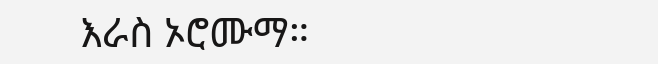እራስ ኦሮሙማ።